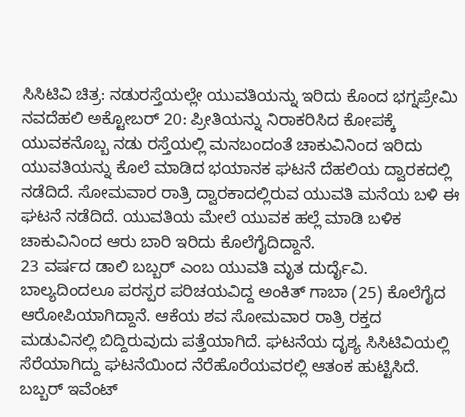ಸಿಸಿಟಿವಿ ಚಿತ್ರ: ನಡುರಸ್ತೆಯಲ್ಲೇ ಯುವತಿಯನ್ನು ಇರಿದು ಕೊಂದ ಭಗ್ನಪ್ರೇಮಿ
ನವದೆಹಲಿ ಅಕ್ಟೋಬರ್ 20: ಪ್ರೀತಿಯನ್ನು ನಿರಾಕರಿಸಿದ ಕೋಪಕ್ಕೆ ಯುವಕನೊಬ್ಬ ನಡು ರಸ್ತೆಯಲ್ಲಿ ಮನಬಂದಂತೆ ಚಾಕುವಿನಿಂದ ಇರಿದು ಯುವತಿಯನ್ನು ಕೊಲೆ ಮಾಡಿದ ಭಯಾನಕ ಘಟನೆ ದೆಹಲಿಯ ದ್ವಾರಕದಲ್ಲಿ ನಡೆದಿದೆ. ಸೋಮವಾರ ರಾತ್ರಿ ದ್ವಾರಕಾದಲ್ಲಿರುವ ಯುವತಿ ಮನೆಯ ಬಳಿ ಈ ಘಟನೆ ನಡೆದಿದೆ. ಯುವತಿಯ ಮೇಲೆ ಯುವಕ ಹಲ್ಲೆ ಮಾಡಿ ಬಳಿಕ ಚಾಕುವಿನಿಂದ ಆರು ಬಾರಿ ಇರಿದು ಕೊಲೆಗೈದಿದ್ದಾನೆ.
23 ವರ್ಷದ ಡಾಲಿ ಬಬ್ಬರ್ ಎಂಬ ಯುವತಿ ಮೃತ ದುರ್ದೈವಿ. ಬಾಲ್ಯದಿಂದಲೂ ಪರಸ್ಪರ ಪರಿಚಯವಿದ್ದ ಅಂಕಿತ್ ಗಾಬಾ (25) ಕೊಲೆಗೈದ ಆರೋಪಿಯಾಗಿದ್ದಾನೆ. ಆಕೆಯ ಶವ ಸೋಮವಾರ ರಾತ್ರಿ ರಕ್ತದ ಮಡುವಿನಲ್ಲಿ ಬಿದ್ದಿರುವುದು ಪತ್ತೆಯಾಗಿದೆ. ಘಟನೆಯ ದೃಶ್ಯ ಸಿಸಿಟಿವಿಯಲ್ಲಿ ಸೆರೆಯಾಗಿದ್ದು ಘಟನೆಯಿಂದ ನೆರೆಹೊರೆಯವರಲ್ಲಿ ಆತಂಕ ಹುಟ್ಟಿಸಿದೆ.
ಬಬ್ಬರ್ ಇವೆಂಟ್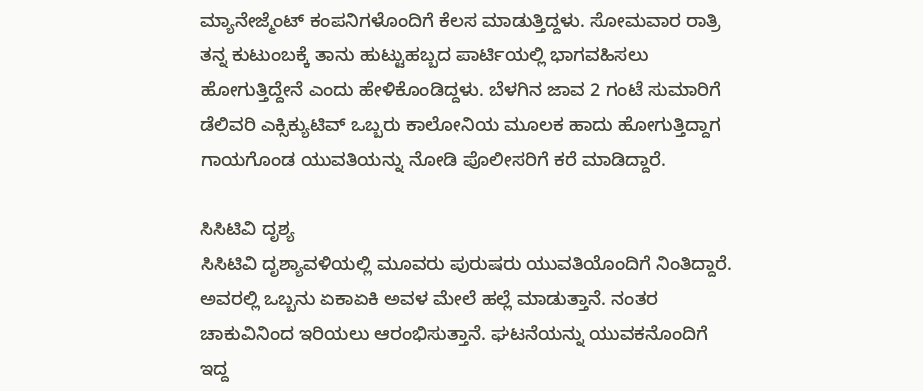ಮ್ಯಾನೇಜ್ಮೆಂಟ್ ಕಂಪನಿಗಳೊಂದಿಗೆ ಕೆಲಸ ಮಾಡುತ್ತಿದ್ದಳು. ಸೋಮವಾರ ರಾತ್ರಿ ತನ್ನ ಕುಟುಂಬಕ್ಕೆ ತಾನು ಹುಟ್ಟುಹಬ್ಬದ ಪಾರ್ಟಿಯಲ್ಲಿ ಭಾಗವಹಿಸಲು ಹೋಗುತ್ತಿದ್ದೇನೆ ಎಂದು ಹೇಳಿಕೊಂಡಿದ್ದಳು. ಬೆಳಗಿನ ಜಾವ 2 ಗಂಟೆ ಸುಮಾರಿಗೆ ಡೆಲಿವರಿ ಎಕ್ಸಿಕ್ಯುಟಿವ್ ಒಬ್ಬರು ಕಾಲೋನಿಯ ಮೂಲಕ ಹಾದು ಹೋಗುತ್ತಿದ್ದಾಗ ಗಾಯಗೊಂಡ ಯುವತಿಯನ್ನು ನೋಡಿ ಪೊಲೀಸರಿಗೆ ಕರೆ ಮಾಡಿದ್ದಾರೆ.

ಸಿಸಿಟಿವಿ ದೃಶ್ಯ
ಸಿಸಿಟಿವಿ ದೃಶ್ಯಾವಳಿಯಲ್ಲಿ ಮೂವರು ಪುರುಷರು ಯುವತಿಯೊಂದಿಗೆ ನಿಂತಿದ್ದಾರೆ. ಅವರಲ್ಲಿ ಒಬ್ಬನು ಏಕಾಏಕಿ ಅವಳ ಮೇಲೆ ಹಲ್ಲೆ ಮಾಡುತ್ತಾನೆ. ನಂತರ ಚಾಕುವಿನಿಂದ ಇರಿಯಲು ಆರಂಭಿಸುತ್ತಾನೆ. ಘಟನೆಯನ್ನು ಯುವಕನೊಂದಿಗೆ ಇದ್ದ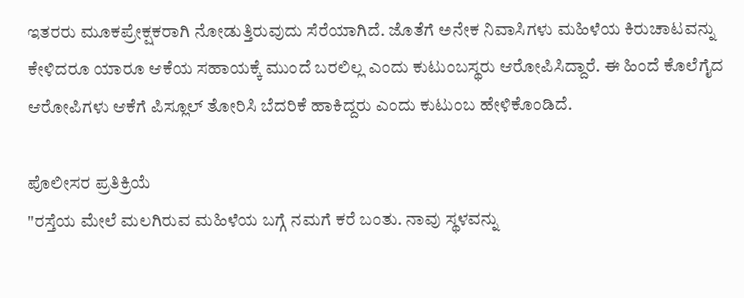ಇತರರು ಮೂಕಪ್ರೇಕ್ಷಕರಾಗಿ ನೋಡುತ್ತಿರುವುದು ಸೆರೆಯಾಗಿದೆ. ಜೊತೆಗೆ ಅನೇಕ ನಿವಾಸಿಗಳು ಮಹಿಳೆಯ ಕಿರುಚಾಟವನ್ನು ಕೇಳಿದರೂ ಯಾರೂ ಆಕೆಯ ಸಹಾಯಕ್ಕೆ ಮುಂದೆ ಬರಲಿಲ್ಲ ಎಂದು ಕುಟುಂಬಸ್ಥರು ಆರೋಪಿಸಿದ್ದಾರೆ. ಈ ಹಿಂದೆ ಕೊಲೆಗೈದ ಆರೋಪಿಗಳು ಆಕೆಗೆ ಪಿಸ್ಲೂಲ್ ತೋರಿಸಿ ಬೆದರಿಕೆ ಹಾಕಿದ್ದರು ಎಂದು ಕುಟುಂಬ ಹೇಳಿಕೊಂಡಿದೆ.

ಪೊಲೀಸರ ಪ್ರತಿಕ್ರಿಯೆ
"ರಸ್ತೆಯ ಮೇಲೆ ಮಲಗಿರುವ ಮಹಿಳೆಯ ಬಗ್ಗೆ ನಮಗೆ ಕರೆ ಬಂತು. ನಾವು ಸ್ಥಳವನ್ನು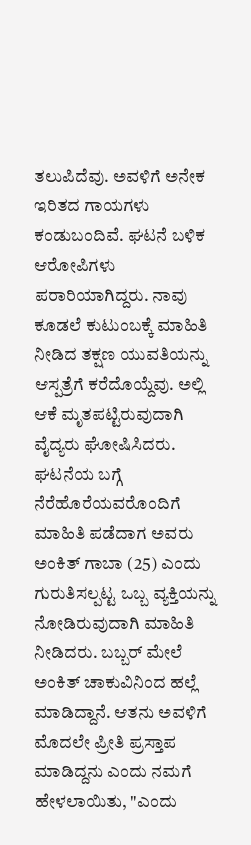ತಲುಪಿದೆವು. ಅವಳಿಗೆ ಅನೇಕ ಇರಿತದ ಗಾಯಗಳು ಕಂಡುಬಂದಿವೆ. ಘಟನೆ ಬಳಿಕ ಆರೋಪಿಗಳು ಪರಾರಿಯಾಗಿದ್ದರು. ನಾವು ಕೂಡಲೆ ಕುಟುಂಬಕ್ಕೆ ಮಾಹಿತಿ ನೀಡಿದ ತಕ್ಷಣ ಯುವತಿಯನ್ನು ಆಸ್ಪತ್ರೆಗೆ ಕರೆದೊಯ್ದೆವು. ಅಲ್ಲಿ ಆಕೆ ಮೃತಪಟ್ಟಿರುವುದಾಗಿ ವೈದ್ಯರು ಘೋಷಿಸಿದರು. ಘಟನೆಯ ಬಗ್ಗೆ ನೆರೆಹೊರೆಯವರೊಂದಿಗೆ ಮಾಹಿತಿ ಪಡೆದಾಗ ಅವರು ಅಂಕಿತ್ ಗಾಬಾ (25) ಎಂದು ಗುರುತಿಸಲ್ಪಟ್ಟ ಒಬ್ಬ ವ್ಯಕ್ತಿಯನ್ನು ನೋಡಿರುವುದಾಗಿ ಮಾಹಿತಿ ನೀಡಿದರು. ಬಬ್ಬರ್ ಮೇಲೆ ಅಂಕಿತ್ ಚಾಕುವಿನಿಂದ ಹಲ್ಲೆ ಮಾಡಿದ್ದಾನೆ. ಆತನು ಅವಳಿಗೆ ಮೊದಲೇ ಪ್ರೀತಿ ಪ್ರಸ್ತಾಪ ಮಾಡಿದ್ದನು ಎಂದು ನಮಗೆ ಹೇಳಲಾಯಿತು, "ಎಂದು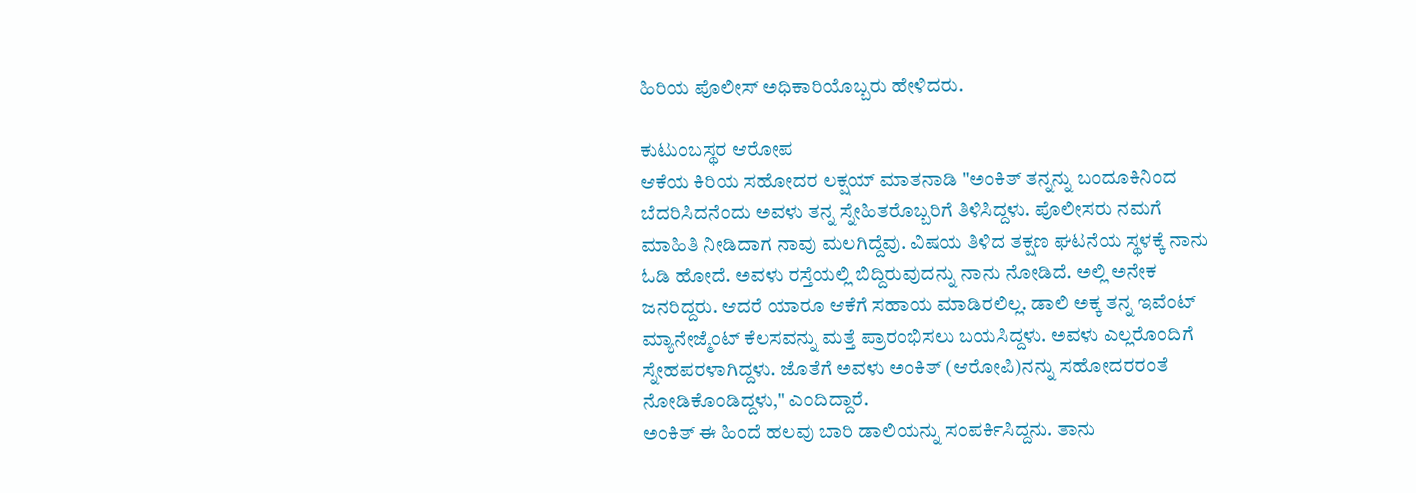ಹಿರಿಯ ಪೊಲೀಸ್ ಅಧಿಕಾರಿಯೊಬ್ಬರು ಹೇಳಿದರು.

ಕುಟುಂಬಸ್ಥರ ಆರೋಪ
ಆಕೆಯ ಕಿರಿಯ ಸಹೋದರ ಲಕ್ಷಯ್ ಮಾತನಾಡಿ "ಅಂಕಿತ್ ತನ್ನನ್ನು ಬಂದೂಕಿನಿಂದ ಬೆದರಿಸಿದನೆಂದು ಅವಳು ತನ್ನ ಸ್ನೇಹಿತರೊಬ್ಬರಿಗೆ ತಿಳಿಸಿದ್ದಳು. ಪೊಲೀಸರು ನಮಗೆ ಮಾಹಿತಿ ನೀಡಿದಾಗ ನಾವು ಮಲಗಿದ್ದೆವು. ವಿಷಯ ತಿಳಿದ ತಕ್ಷಣ ಘಟನೆಯ ಸ್ಥಳಕ್ಕೆ ನಾನು ಓಡಿ ಹೋದೆ. ಅವಳು ರಸ್ತೆಯಲ್ಲಿ ಬಿದ್ದಿರುವುದನ್ನು ನಾನು ನೋಡಿದೆ. ಅಲ್ಲಿ ಅನೇಕ ಜನರಿದ್ದರು. ಆದರೆ ಯಾರೂ ಆಕೆಗೆ ಸಹಾಯ ಮಾಡಿರಲಿಲ್ಲ. ಡಾಲಿ ಅಕ್ಕ ತನ್ನ ಇವೆಂಟ್ ಮ್ಯಾನೇಜ್ಮೆಂಟ್ ಕೆಲಸವನ್ನು ಮತ್ತೆ ಪ್ರಾರಂಭಿಸಲು ಬಯಸಿದ್ದಳು. ಅವಳು ಎಲ್ಲರೊಂದಿಗೆ ಸ್ನೇಹಪರಳಾಗಿದ್ದಳು. ಜೊತೆಗೆ ಅವಳು ಅಂಕಿತ್ (ಆರೋಪಿ)ನನ್ನು ಸಹೋದರರಂತೆ ನೋಡಿಕೊಂಡಿದ್ದಳು," ಎಂದಿದ್ದಾರೆ.
ಅಂಕಿತ್ ಈ ಹಿಂದೆ ಹಲವು ಬಾರಿ ಡಾಲಿಯನ್ನು ಸಂಪರ್ಕಿಸಿದ್ದನು. ತಾನು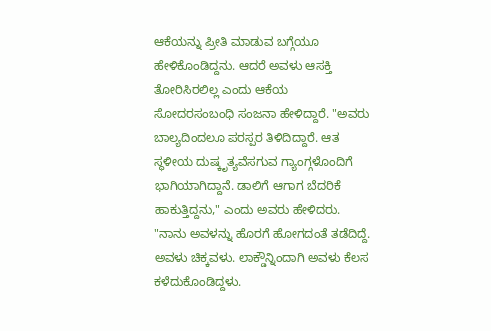ಆಕೆಯನ್ನು ಪ್ರೀತಿ ಮಾಡುವ ಬಗ್ಗೆಯೂ ಹೇಳಿಕೊಂಡಿದ್ದನು. ಆದರೆ ಅವಳು ಆಸಕ್ತಿ ತೋರಿಸಿರಲಿಲ್ಲ ಎಂದು ಆಕೆಯ ಸೋದರಸಂಬಂಧಿ ಸಂಜನಾ ಹೇಳಿದ್ದಾರೆ. "ಅವರು ಬಾಲ್ಯದಿಂದಲೂ ಪರಸ್ಪರ ತಿಳಿದಿದ್ದಾರೆ. ಆತ ಸ್ಥಳೀಯ ದುಷ್ಕೃತ್ಯವೆಸಗುವ ಗ್ಯಾಂಗ್ಗಳೊಂದಿಗೆ ಭಾಗಿಯಾಗಿದ್ದಾನೆ. ಡಾಲಿಗೆ ಆಗಾಗ ಬೆದರಿಕೆ ಹಾಕುತ್ತಿದ್ದನು," ಎಂದು ಅವರು ಹೇಳಿದರು.
"ನಾನು ಅವಳನ್ನು ಹೊರಗೆ ಹೋಗದಂತೆ ತಡೆದಿದ್ದೆ. ಅವಳು ಚಿಕ್ಕವಳು. ಲಾಕ್ಡೌನ್ನಿಂದಾಗಿ ಅವಳು ಕೆಲಸ ಕಳೆದುಕೊಂಡಿದ್ದಳು.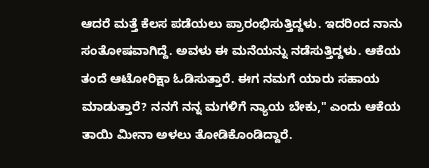ಆದರೆ ಮತ್ತೆ ಕೆಲಸ ಪಡೆಯಲು ಪ್ರಾರಂಭಿಸುತ್ತಿದ್ದಳು. ಇದರಿಂದ ನಾನು ಸಂತೋಷವಾಗಿದ್ದೆ. ಅವಳು ಈ ಮನೆಯನ್ನು ನಡೆಸುತ್ತಿದ್ದಳು. ಆಕೆಯ ತಂದೆ ಆಟೋರಿಕ್ಷಾ ಓಡಿಸುತ್ತಾರೆ. ಈಗ ನಮಗೆ ಯಾರು ಸಹಾಯ ಮಾಡುತ್ತಾರೆ? ನನಗೆ ನನ್ನ ಮಗಳಿಗೆ ನ್ಯಾಯ ಬೇಕು," ಎಂದು ಆಕೆಯ ತಾಯಿ ಮೀನಾ ಅಳಲು ತೋಡಿಕೊಂಡಿದ್ದಾರೆ.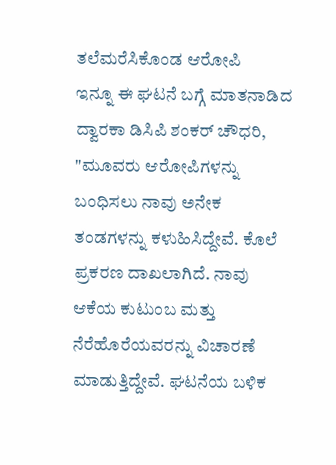ತಲೆಮರೆಸಿಕೊಂಡ ಆರೋಪಿ
ಇನ್ನೂ ಈ ಘಟನೆ ಬಗ್ಗೆ ಮಾತನಾಡಿದ ದ್ವಾರಕಾ ಡಿಸಿಪಿ ಶಂಕರ್ ಚೌಧರಿ, "ಮೂವರು ಆರೋಪಿಗಳನ್ನು ಬಂಧಿಸಲು ನಾವು ಅನೇಕ ತಂಡಗಳನ್ನು ಕಳುಹಿಸಿದ್ದೇವೆ. ಕೊಲೆ ಪ್ರಕರಣ ದಾಖಲಾಗಿದೆ. ನಾವು ಆಕೆಯ ಕುಟುಂಬ ಮತ್ತು ನೆರೆಹೊರೆಯವರನ್ನು ವಿಚಾರಣೆ ಮಾಡುತ್ತಿದ್ದೇವೆ. ಘಟನೆಯ ಬಳಿಕ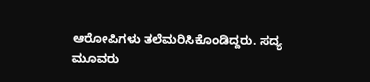ಆರೋಪಿಗಳು ತಲೆಮರಿಸಿಕೊಂಡಿದ್ದರು. ಸದ್ಯ ಮೂವರು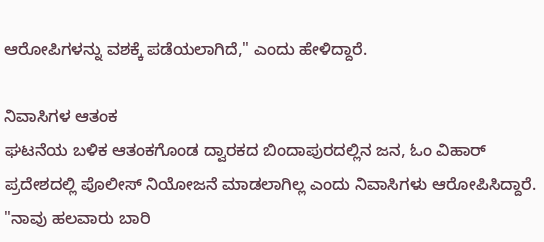ಆರೋಪಿಗಳನ್ನು ವಶಕ್ಕೆ ಪಡೆಯಲಾಗಿದೆ," ಎಂದು ಹೇಳಿದ್ದಾರೆ.

ನಿವಾಸಿಗಳ ಆತಂಕ
ಘಟನೆಯ ಬಳಿಕ ಆತಂಕಗೊಂಡ ದ್ವಾರಕದ ಬಿಂದಾಪುರದಲ್ಲಿನ ಜನ, ಓಂ ವಿಹಾರ್ ಪ್ರದೇಶದಲ್ಲಿ ಪೊಲೀಸ್ ನಿಯೋಜನೆ ಮಾಡಲಾಗಿಲ್ಲ ಎಂದು ನಿವಾಸಿಗಳು ಆರೋಪಿಸಿದ್ದಾರೆ. "ನಾವು ಹಲವಾರು ಬಾರಿ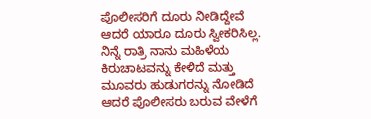ಪೊಲೀಸರಿಗೆ ದೂರು ನೀಡಿದ್ದೇವೆ ಆದರೆ ಯಾರೂ ದೂರು ಸ್ವೀಕರಿಸಿಲ್ಲ. ನಿನ್ನೆ ರಾತ್ರಿ ನಾನು ಮಹಿಳೆಯ ಕಿರುಚಾಟವನ್ನು ಕೇಳಿದೆ ಮತ್ತು ಮೂವರು ಹುಡುಗರನ್ನು ನೋಡಿದೆ ಆದರೆ ಪೊಲೀಸರು ಬರುವ ವೇಳೆಗೆ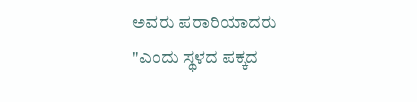ಅವರು ಪರಾರಿಯಾದರು "ಎಂದು ಸ್ಥಳದ ಪಕ್ಕದ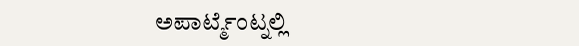ಅಪಾರ್ಟ್ಮೆಂಟ್ನಲ್ಲಿ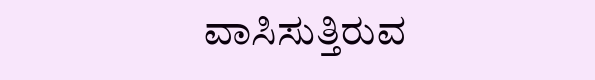ವಾಸಿಸುತ್ತಿರುವ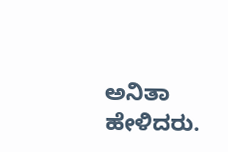ಅನಿತಾ ಹೇಳಿದರು.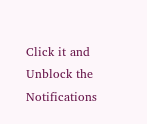Click it and Unblock the Notifications